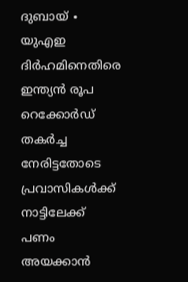ദുബായ് ∙ യുഎഇ ദിർഹമിനെതിരെ ഇന്ത്യൻ രൂപ റെക്കോർഡ് തകർച്ച നേരിട്ടതോടെ പ്രവാസികൾക്ക് നാട്ടിലേക്ക് പണം അയക്കാൻ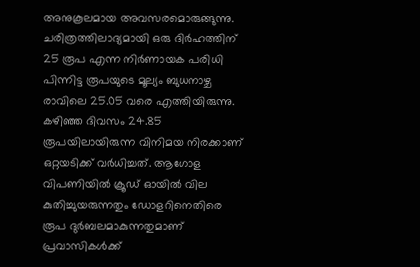അനുകൂലമായ അവസരമൊരുങ്ങുന്നു. ചരിത്രത്തിലാദ്യമായി ഒരു ദിർഹത്തിന് 25 രൂപ എന്ന നിർണായക പരിധി പിന്നിട്ട രൂപയുടെ മൂല്യം ബുധനാഴ്ച രാവിലെ 25.05 വരെ എത്തിയിരുന്നു. കഴിഞ്ഞ ദിവസം 24.85 രൂപയിലായിരുന്ന വിനിമയ നിരക്കാണ് ഒറ്റയടിക്ക് വർധിച്ചത്. ആഗോള വിപണിയിൽ ക്രൂഡ് ഓയിൽ വില കുതിച്ചുയരുന്നതും ഡോളറിനെതിരെ രൂപ ദുർബലമാകുന്നതുമാണ് പ്രവാസികൾക്ക്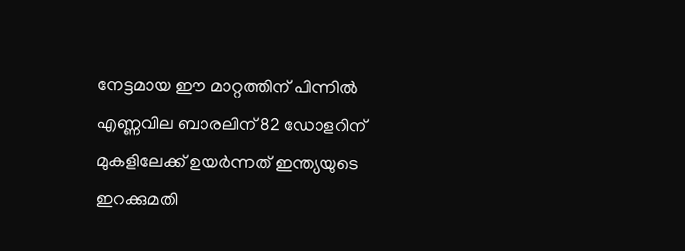നേട്ടമായ ഈ മാറ്റത്തിന് പിന്നിൽ
എണ്ണവില ബാരലിന് 82 ഡോളറിന് മുകളിലേക്ക് ഉയർന്നത് ഇന്ത്യയുടെ ഇറക്കുമതി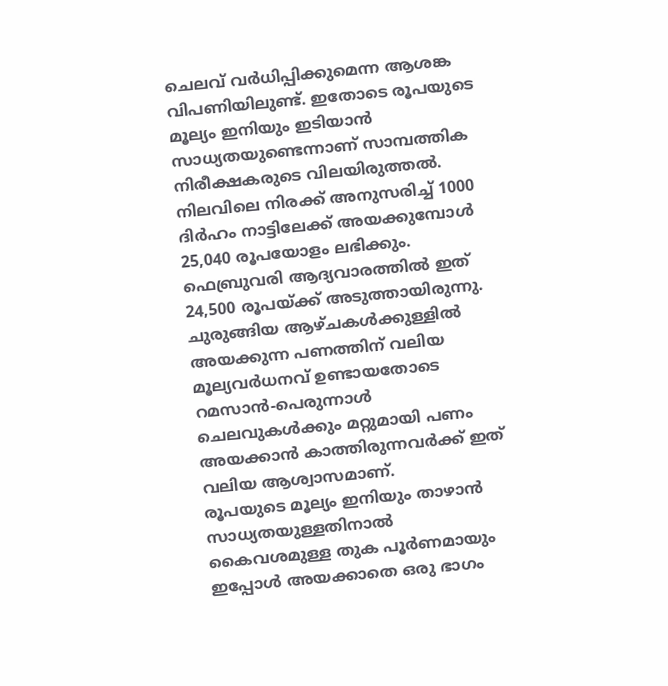ചെലവ് വർധിപ്പിക്കുമെന്ന ആശങ്ക വിപണിയിലുണ്ട്. ഇതോടെ രൂപയുടെ മൂല്യം ഇനിയും ഇടിയാൻ സാധ്യതയുണ്ടെന്നാണ് സാമ്പത്തിക നിരീക്ഷകരുടെ വിലയിരുത്തൽ. നിലവിലെ നിരക്ക് അനുസരിച്ച് 1000 ദിർഹം നാട്ടിലേക്ക് അയക്കുമ്പോൾ 25,040 രൂപയോളം ലഭിക്കും.
ഫെബ്രുവരി ആദ്യവാരത്തിൽ ഇത് 24,500 രൂപയ്ക്ക് അടുത്തായിരുന്നു. ചുരുങ്ങിയ ആഴ്ചകൾക്കുള്ളിൽ അയക്കുന്ന പണത്തിന് വലിയ മൂല്യവർധനവ് ഉണ്ടായതോടെ റമസാൻ-പെരുന്നാൾ ചെലവുകൾക്കും മറ്റുമായി പണം അയക്കാൻ കാത്തിരുന്നവർക്ക് ഇത് വലിയ ആശ്വാസമാണ്.
രൂപയുടെ മൂല്യം ഇനിയും താഴാൻ സാധ്യതയുള്ളതിനാൽ കൈവശമുള്ള തുക പൂർണമായും ഇപ്പോൾ അയക്കാതെ ഒരു ഭാഗം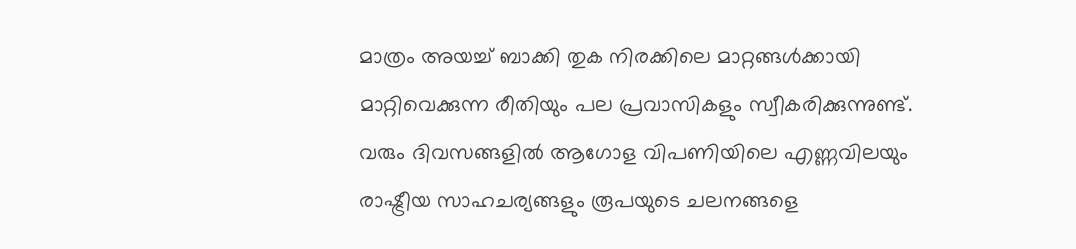മാത്രം അയച്ച് ബാക്കി തുക നിരക്കിലെ മാറ്റങ്ങൾക്കായി മാറ്റിവെക്കുന്ന രീതിയും പല പ്രവാസികളും സ്വീകരിക്കുന്നുണ്ട്. വരും ദിവസങ്ങളിൽ ആഗോള വിപണിയിലെ എണ്ണവിലയും രാഷ്ട്രീയ സാഹചര്യങ്ങളും രൂപയുടെ ചലനങ്ങളെ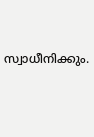സ്വാധീനിക്കും.